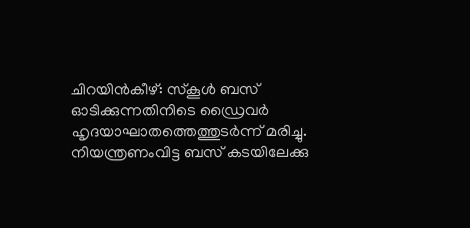ചിറയിൻകീഴ്: സ്കൂൾ ബസ് ഓടിക്കുന്നതിനിടെ ഡ്രൈവർ ഹൃദയാഘാതത്തെത്തുടർന്ന് മരിച്ചു. നിയന്ത്രണംവിട്ട ബസ് കടയിലേക്കു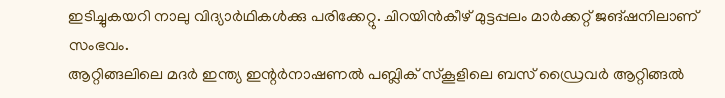ഇടിച്ചുകയറി നാലു വിദ്യാർഥികൾക്കു പരിക്കേറ്റു. ചിറയിൻകീഴ് മുട്ടപ്പലം മാർക്കറ്റ് ജങ്ഷനിലാണ് സംഭവം.
ആറ്റിങ്ങലിലെ മദർ ഇന്ത്യ ഇന്റർനാഷണൽ പബ്ലിക് സ്കൂളിലെ ബസ് ഡ്രൈവർ ആറ്റിങ്ങൽ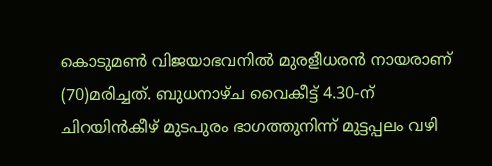കൊടുമൺ വിജയാഭവനിൽ മുരളീധരൻ നായരാണ് (70)മരിച്ചത്. ബുധനാഴ്ച വൈകീട്ട് 4.30-ന് ചിറയിൻകീഴ് മുടപുരം ഭാഗത്തുനിന്ന് മുട്ടപ്പലം വഴി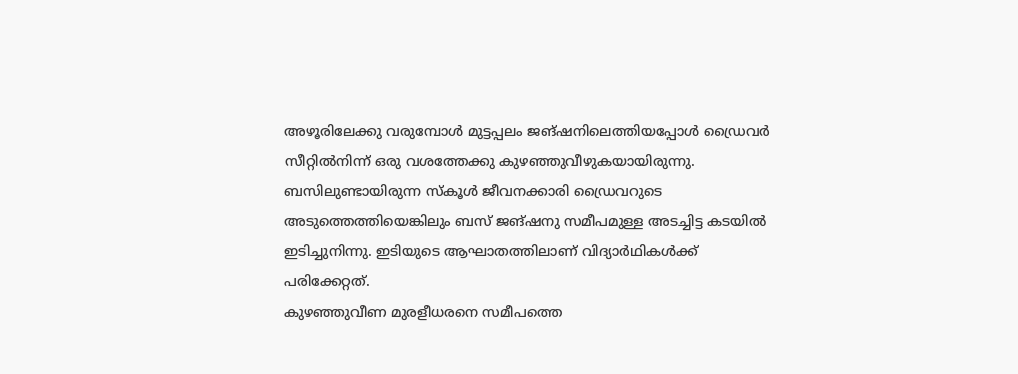അഴൂരിലേക്കു വരുമ്പോൾ മുട്ടപ്പലം ജങ്ഷനിലെത്തിയപ്പോൾ ഡ്രൈവർ സീറ്റിൽനിന്ന് ഒരു വശത്തേക്കു കുഴഞ്ഞുവീഴുകയായിരുന്നു. ബസിലുണ്ടായിരുന്ന സ്കൂൾ ജീവനക്കാരി ഡ്രൈവറുടെ അടുത്തെത്തിയെങ്കിലും ബസ് ജങ്ഷനു സമീപമുള്ള അടച്ചിട്ട കടയിൽ ഇടിച്ചുനിന്നു. ഇടിയുടെ ആഘാതത്തിലാണ് വിദ്യാർഥികൾക്ക് പരിക്കേറ്റത്.
കുഴഞ്ഞുവീണ മുരളീധരനെ സമീപത്തെ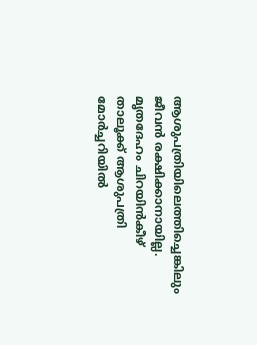ആശുപത്രിയിലെത്തിച്ചെങ്കിലും ജീവൻ രക്ഷിക്കാനായില്ല. മൃതദേഹം ചിറയിൻകീഴ് താലൂക്ക് ആശുപത്രി മോർച്ചറിയിൽ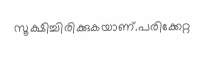സൂക്ഷിച്ചിരിക്കുകയാണ്.പരിക്കേറ്റ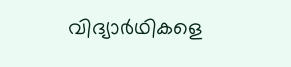വിദ്യാർഥികളെ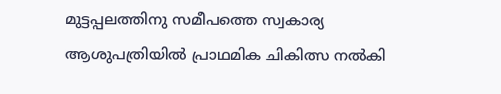മുട്ടപ്പലത്തിനു സമീപത്തെ സ്വകാര്യ ആശുപത്രിയിൽ പ്രാഥമിക ചികിത്സ നൽകി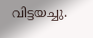വിട്ടയച്ചു.